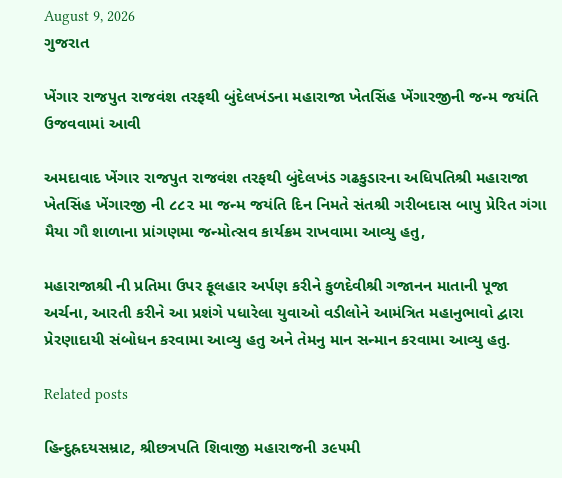August 9, 2026
ગુજરાત

ખેંગાર રાજપુત રાજવંશ તરફથી બુંદેલખંડના મહારાજા ખેતસિંહ ખેંગારજીની જન્મ જયંતિ ઉજવવામાં આવી

અમદાવાદ ખેંગાર રાજપુત રાજવંશ તરફથી બુંદેલખંડ ગઢકુડારના અધિપતિશ્રી મહારાજા ખેતસિંહ ખેંગારજી ની ૮૮૨ મા જન્મ જયંતિ દિન નિમતે સંતશ્રી ગરીબદાસ બાપુ પ્રેરિત ગંગા મૈયા ગૌ શાળાના પ્રાંગણમા જન્મોત્સવ કાર્યક્રમ રાખવામા આવ્યુ હતુ,

મહારાજાશ્રી ની પ્રતિમા ઉપર ફૂલહાર અર્પણ કરીને કુળદેવીશ્રી ગજાનન માતાની પૂજા અર્ચના, આરતી કરીને આ પ્રશંગે પધારેલા યુવાઓ વડીલોને આમંત્રિત મહાનુભાવો દ્વારા પ્રેરણાદાયી સંબોધન કરવામા આવ્યુ હતુ અને તેમનુ માન સન્માન કરવામા આવ્યુ હતુ.

Related posts

હિન્દુહ્રદયસમ્રાટ, શ્રીછત્રપતિ શિવાજી મહારાજની ૩૯૫મી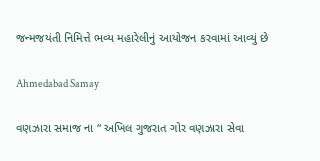જન્મજયંતી નિમિત્તે ભવ્ય મહારેલીનું આયોજન કરવામાં આવ્યું છે

Ahmedabad Samay

વણઝારા સમાજ ના “ અખિલ ગુજરાત ગોર વણઝારા સેવા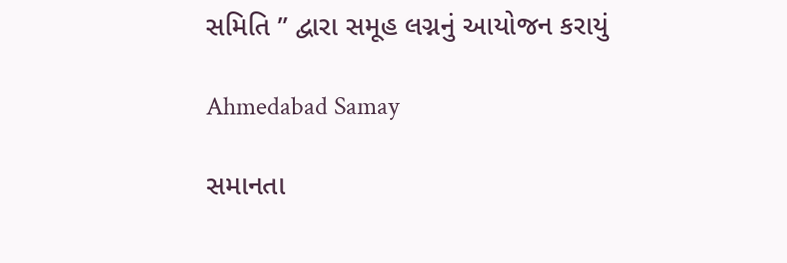સમિતિ ” દ્વારા સમૂહ લગ્નનું આયોજન કરાયું

Ahmedabad Samay

સમાનતા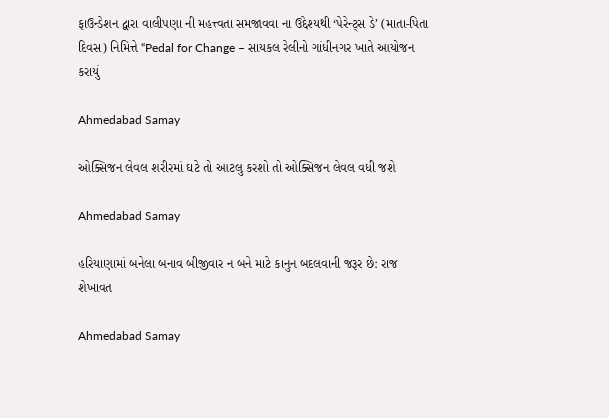ફાઉન્ડેશન દ્વારા વાલીપણા ની મહત્ત્વતા સમજાવવા ના ઉદ્દેશ્યથી ‘પેરેન્ટ્સ ડે’ (માતા-પિતા દિવસ) નિમિત્તે “Pedal for Change – સાયકલ રેલીનો ગાંધીનગર ખાતે આયોજન કરાયું

Ahmedabad Samay

ઓક્સિજન લેવલ શરીરમાં ઘટે તો આટલુ કરશો તો ઓક્સિજન લેવલ વધી જશે

Ahmedabad Samay

હરિયાણામાં બનેલા બનાવ બીજીવાર ન બને માટે કાનુન બદલવાની જરૂર છે: રાજ શેખાવત

Ahmedabad Samay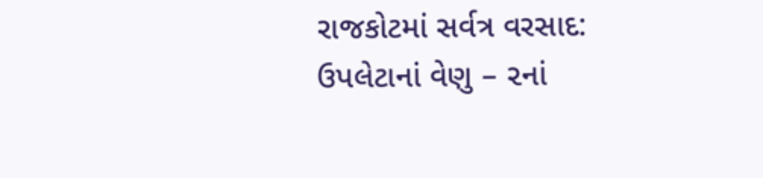રાજકોટમાં સર્વત્ર વરસાદ: ઉપલેટાનાં વેણુ – ૨નાં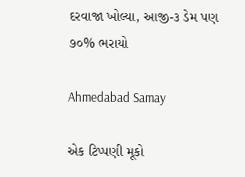દરવાજા ખોલ્યા, આજી-૩ ડેમ પણ ૭૦% ભરાયો

Ahmedabad Samay

એક ટિપ્પણી મૂકો